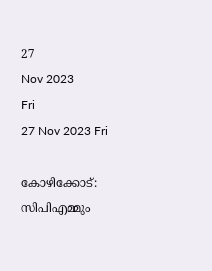27
Nov 2023
Fri
27 Nov 2023 Fri

കോഴിക്കോട്: സിപിഎമ്മും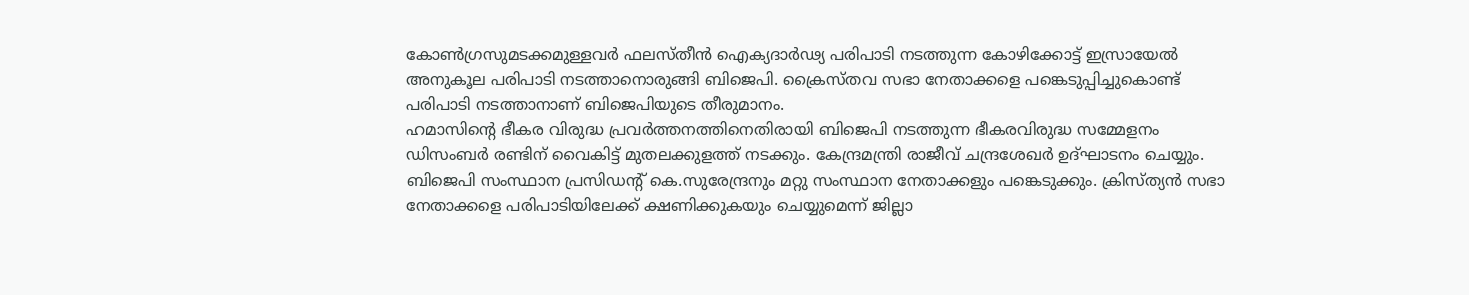കോണ്‍ഗ്രസുമടക്കമുള്ളവര്‍ ഫലസ്തീന്‍ ഐക്യദാര്‍ഢ്യ പരിപാടി നടത്തുന്ന കോഴിക്കോട്ട് ഇസ്രായേല്‍ അനുകൂല പരിപാടി നടത്താനൊരുങ്ങി ബിജെപി. ക്രൈസ്തവ സഭാ നേതാക്കളെ പങ്കെടുപ്പിച്ചുകൊണ്ട് പരിപാടി നടത്താനാണ് ബിജെപിയുടെ തീരുമാനം.
ഹമാസിന്റെ ഭീകര വിരുദ്ധ പ്രവര്‍ത്തനത്തിനെതിരായി ബിജെപി നടത്തുന്ന ഭീകരവിരുദ്ധ സമ്മേളനം ഡിസംബര്‍ രണ്ടിന് വൈകിട്ട് മുതലക്കുളത്ത് നടക്കും. കേന്ദ്രമന്ത്രി രാജീവ് ചന്ദ്രശേഖര്‍ ഉദ്ഘാടനം ചെയ്യും. ബിജെപി സംസ്ഥാന പ്രസിഡന്റ് കെ.സുരേന്ദ്രനും മറ്റു സംസ്ഥാന നേതാക്കളും പങ്കെടുക്കും. ക്രിസ്ത്യന്‍ സഭാ നേതാക്കളെ പരിപാടിയിലേക്ക് ക്ഷണിക്കുകയും ചെയ്യുമെന്ന് ജില്ലാ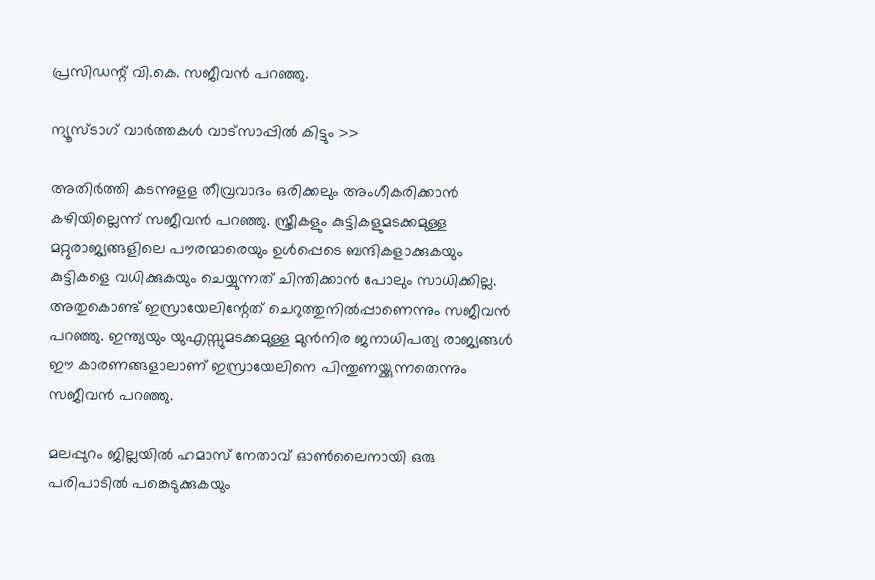പ്രസിഡന്റ് വി.കെ. സജീവന്‍ പറഞ്ഞു.

ന്യൂസ്ടാഗ് വാര്‍ത്തകള്‍ വാട്‌സാപ്പില്‍ കിട്ടും >>

അതിര്‍ത്തി കടന്നുളള തീവ്രവാദം ഒരിക്കലും അംഗീകരിക്കാന്‍ കഴിയില്ലെന്ന് സജീവന്‍ പറഞ്ഞു. സ്ത്രീകളും കുട്ടികളുമടക്കമുള്ള മറ്റുരാജ്യങ്ങളിലെ പൗരന്മാരെയും ഉള്‍പ്പെടെ ബന്ദികളാക്കുകയും കുട്ടികളെ വധിക്കുകയും ചെയ്യുന്നത് ചിന്തിക്കാന്‍ പോലും സാധിക്കില്ല. അതുകൊണ്ട് ഇസ്രായേലിന്റേത് ചെറുത്തുനില്‍പ്പാണെന്നും സജീവന്‍ പറഞ്ഞു. ഇന്ത്യയും യുഎസ്സുമടക്കമുള്ള മുന്‍നിര ജനാധിപത്യ രാജ്യങ്ങള്‍ ഈ കാരണങ്ങളാലാണ് ഇസ്രായേലിനെ പിന്തുണയ്ക്കുന്നതെന്നും സജീവന്‍ പറഞ്ഞു.

മലപ്പുറം ജില്ലയില്‍ ഹമാസ് നേതാവ് ഓണ്‍ലൈനായി ഒരു പരിപാടില്‍ പങ്കെടുക്കുകയും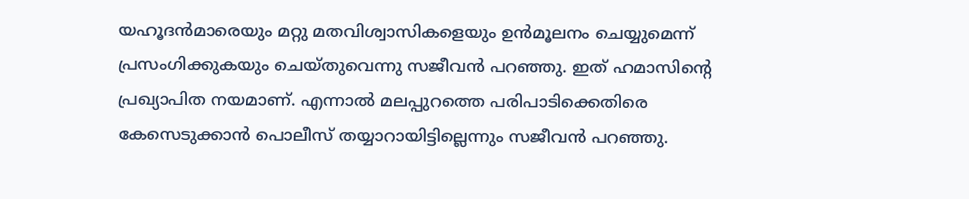യഹൂദന്‍മാരെയും മറ്റു മതവിശ്വാസികളെയും ഉന്‍മൂലനം ചെയ്യുമെന്ന് പ്രസംഗിക്കുകയും ചെയ്തുവെന്നു സജീവന്‍ പറഞ്ഞു. ഇത് ഹമാസിന്റെ പ്രഖ്യാപിത നയമാണ്. എന്നാല്‍ മലപ്പുറത്തെ പരിപാടിക്കെതിരെ കേസെടുക്കാന്‍ പൊലീസ് തയ്യാറായിട്ടില്ലെന്നും സജീവന്‍ പറഞ്ഞു.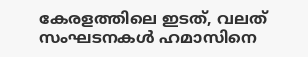കേരളത്തിലെ ഇടത്, വലത് സംഘടനകള്‍ ഹമാസിനെ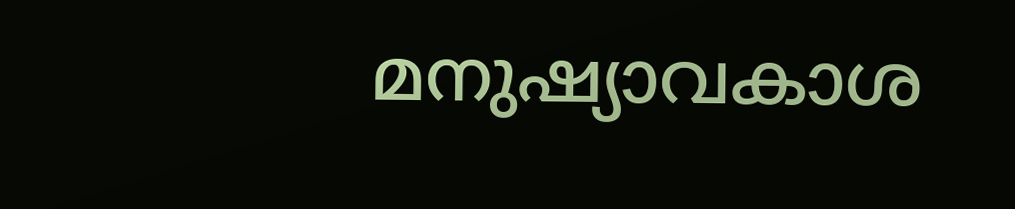മനുഷ്യാവകാശ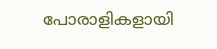പോരാളികളായി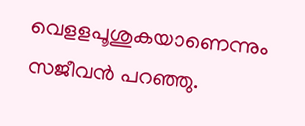വെളളപൂശുകയാണെന്നും സജീവന്‍ പറഞ്ഞു.